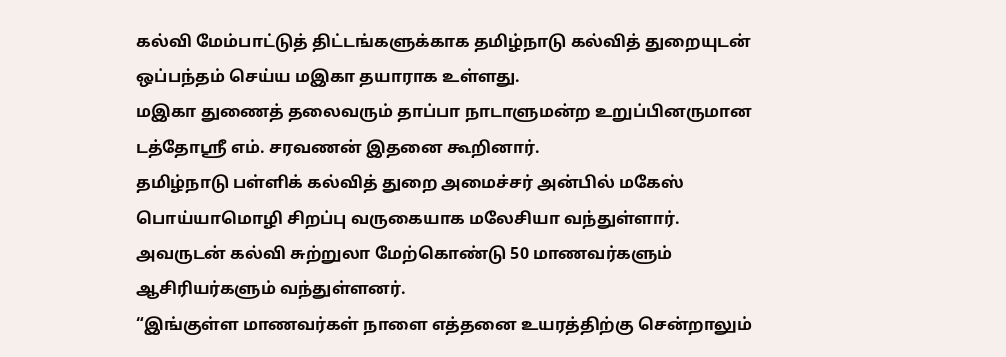கல்வி மேம்பாட்டுத் திட்டங்களுக்காக தமிழ்நாடு கல்வித் துறையுடன் ஒப்பந்தம் செய்ய மஇகா தயாராக உள்ளது.
மஇகா துணைத் தலைவரும் தாப்பா நாடாளுமன்ற உறுப்பினருமான டத்தோஸ்ரீ எம். சரவணன் இதனை கூறினார்.
தமிழ்நாடு பள்ளிக் கல்வித் துறை அமைச்சர் அன்பில் மகேஸ் பொய்யாமொழி சிறப்பு வருகையாக மலேசியா வந்துள்ளார்.
அவருடன் கல்வி சுற்றுலா மேற்கொண்டு 50 மாணவர்களும் ஆசிரியர்களும் வந்துள்ளனர்.
“இங்குள்ள மாணவர்கள் நாளை எத்தனை உயரத்திற்கு சென்றாலும்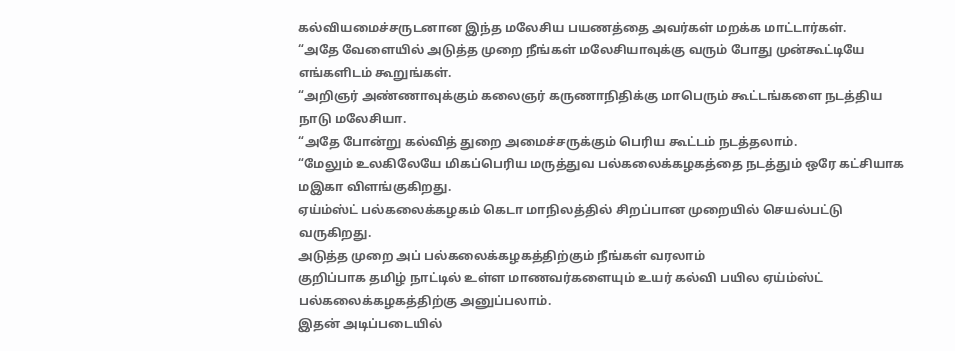கல்வியமைச்சருடனான இந்த மலேசிய பயணத்தை அவர்கள் மறக்க மாட்டார்கள்.
“அதே வேளையில் அடுத்த முறை நீங்கள் மலேசியாவுக்கு வரும் போது முன்கூட்டியே எங்களிடம் கூறுங்கள்.
“அறிஞர் அண்ணாவுக்கும் கலைஞர் கருணாநிதிக்கு மாபெரும் கூட்டங்களை நடத்திய நாடு மலேசியா.
“அதே போன்று கல்வித் துறை அமைச்சருக்கும் பெரிய கூட்டம் நடத்தலாம்.
“மேலும் உலகிலேயே மிகப்பெரிய மருத்துவ பல்கலைக்கழகத்தை நடத்தும் ஒரே கட்சியாக மஇகா விளங்குகிறது.
ஏய்ம்ஸ்ட் பல்கலைக்கழகம் கெடா மாநிலத்தில் சிறப்பான முறையில் செயல்பட்டு வருகிறது.
அடுத்த முறை அப் பல்கலைக்கழகத்திற்கும் நீங்கள் வரலாம்
குறிப்பாக தமிழ் நாட்டில் உள்ள மாணவர்களையும் உயர் கல்வி பயில ஏய்ம்ஸ்ட் பல்கலைக்கழகத்திற்கு அனுப்பலாம்.
இதன் அடிப்படையில்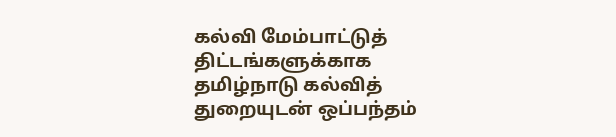கல்வி மேம்பாட்டுத் திட்டங்களுக்காக தமிழ்நாடு கல்வித் துறையுடன் ஒப்பந்தம்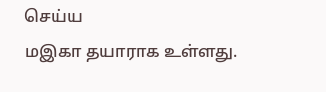செய்ய
மஇகா தயாராக உள்ளது.